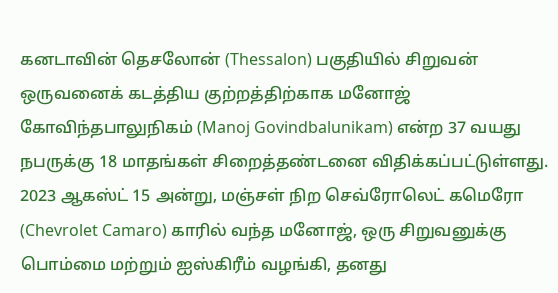கனடாவின் தெசலோன் (Thessalon) பகுதியில் சிறுவன் ஒருவனைக் கடத்திய குற்றத்திற்காக மனோஜ் கோவிந்தபாலுநிகம் (Manoj Govindbalunikam) என்ற 37 வயது நபருக்கு 18 மாதங்கள் சிறைத்தண்டனை விதிக்கப்பட்டுள்ளது.
2023 ஆகஸ்ட் 15 அன்று, மஞ்சள் நிற செவ்ரோலெட் கமெரோ (Chevrolet Camaro) காரில் வந்த மனோஜ், ஒரு சிறுவனுக்கு பொம்மை மற்றும் ஐஸ்கிரீம் வழங்கி, தனது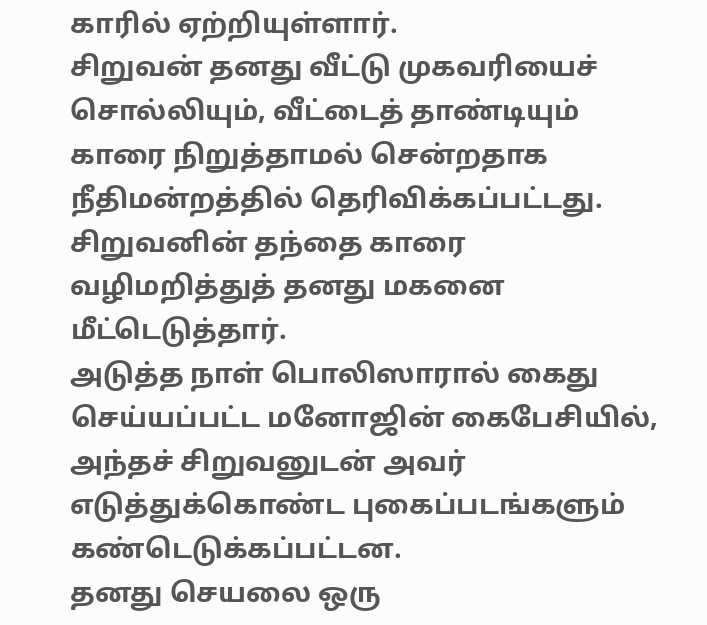காரில் ஏற்றியுள்ளார்.
சிறுவன் தனது வீட்டு முகவரியைச் சொல்லியும், வீட்டைத் தாண்டியும் காரை நிறுத்தாமல் சென்றதாக நீதிமன்றத்தில் தெரிவிக்கப்பட்டது.
சிறுவனின் தந்தை காரை வழிமறித்துத் தனது மகனை மீட்டெடுத்தார்.
அடுத்த நாள் பொலிஸாரால் கைது செய்யப்பட்ட மனோஜின் கைபேசியில், அந்தச் சிறுவனுடன் அவர் எடுத்துக்கொண்ட புகைப்படங்களும் கண்டெடுக்கப்பட்டன.
தனது செயலை ஒரு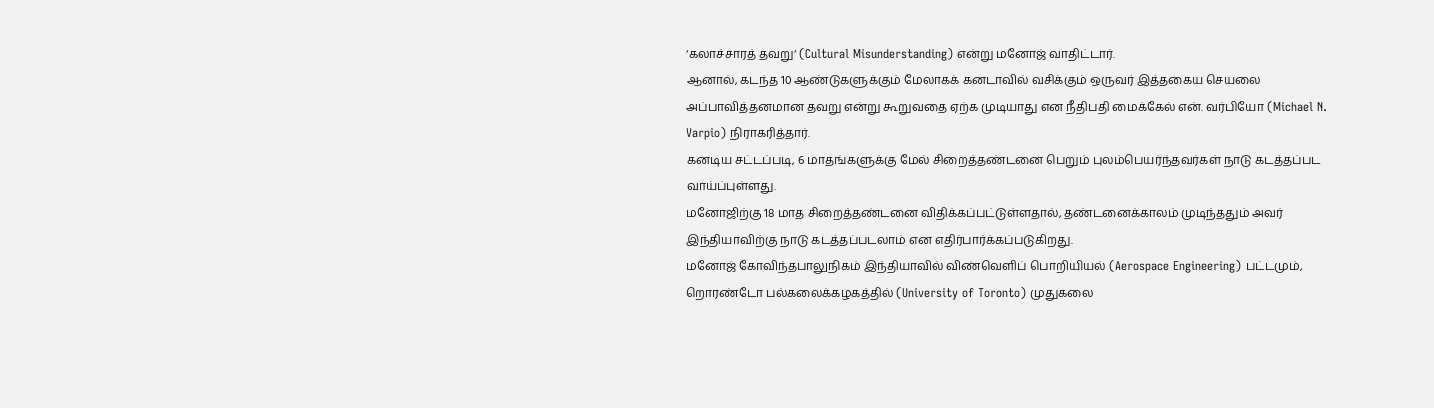‘கலாச்சாரத் தவறு‘ (Cultural Misunderstanding) என்று மனோஜ் வாதிட்டார்.
ஆனால், கடந்த 10 ஆண்டுகளுக்கும் மேலாகக் கனடாவில் வசிக்கும் ஒருவர் இத்தகைய செயலை அப்பாவித்தனமான தவறு என்று கூறுவதை ஏற்க முடியாது என நீதிபதி மைக்கேல் என். வர்பியோ (Michael N. Varpio) நிராகரித்தார்.
கனடிய சட்டப்படி, 6 மாதங்களுக்கு மேல் சிறைத்தண்டனை பெறும் புலம்பெயர்ந்தவர்கள் நாடு கடத்தப்பட வாய்ப்புள்ளது.
மனோஜிற்கு 18 மாத சிறைத்தண்டனை விதிக்கப்பட்டுள்ளதால், தண்டனைக்காலம் முடிந்ததும் அவர் இந்தியாவிற்கு நாடு கடத்தப்படலாம் என எதிர்பார்க்கப்படுகிறது.
மனோஜ் கோவிந்தபாலுநிகம் இந்தியாவில் விண்வெளிப் பொறியியல் (Aerospace Engineering) பட்டமும், றொரண்டோ பல்கலைக்கழகத்தில் (University of Toronto) முதுகலை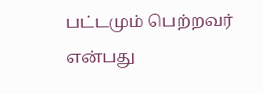பட்டமும் பெற்றவர் என்பது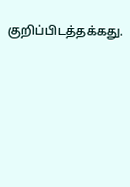குறிப்பிடத்தக்கது.